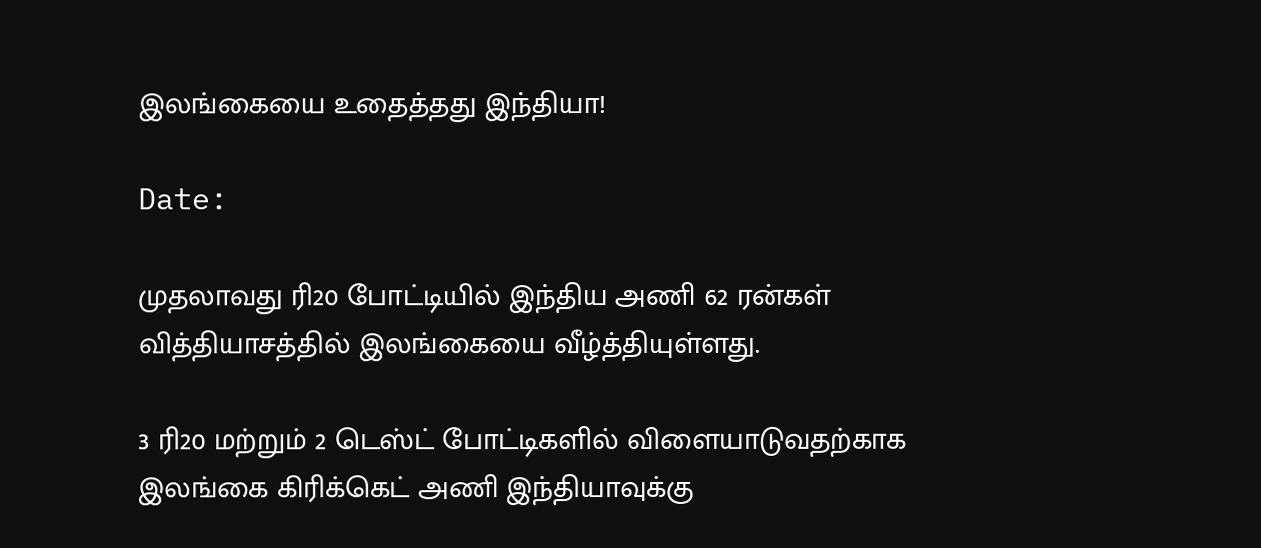இலங்கையை உதைத்தது இந்தியா!

Date:

முதலாவது ரி20 போட்டியில் இந்திய அணி 62 ரன்கள் வித்தியாசத்தில் இலங்கையை வீழ்த்தியுள்ளது.

3 ரி20 மற்றும் 2 டெஸ்ட் போட்டிகளில் விளையாடுவதற்காக இலங்கை கிரிக்கெட் அணி இந்தியாவுக்கு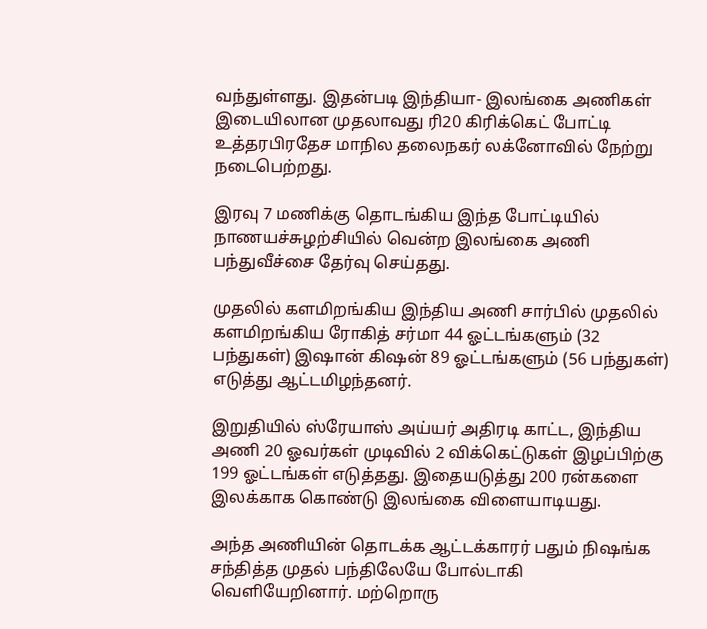வந்துள்ளது. இதன்படி இந்தியா- இலங்கை அணிகள் இடையிலான முதலாவது ரி20 கிரிக்கெட் போட்டி உத்தரபிரதேச மாநில தலைநகர் லக்னோவில் நேற்று நடைபெற்றது.

இரவு 7 மணிக்கு தொடங்கிய இந்த போட்டியில் நாணயச்சுழற்சியில் வென்ற இலங்கை அணி பந்துவீச்சை தேர்வு செய்தது.

முதலில் களமிறங்கிய இந்திய அணி சார்பில் முதலில் களமிறங்கிய ரோகித் சர்மா 44 ஓட்டங்களும் (32 பந்துகள்) இஷான் கிஷன் 89 ஓட்டங்களும் (56 பந்துகள்) எடுத்து ஆட்டமிழந்தனர்.

இறுதியில் ஸ்ரேயாஸ் அய்யர் அதிரடி காட்ட, இந்திய அணி 20 ஓவர்கள் முடிவில் 2 விக்கெட்டுகள் இழப்பிற்கு 199 ஓட்டங்கள் எடுத்தது. இதையடுத்து 200 ரன்களை இலக்காக கொண்டு இலங்கை விளையாடியது.

அந்த அணியின் தொடக்க ஆட்டக்காரர் பதும் நிஷங்க சந்தித்த முதல் பந்திலேயே போல்டாகி வெளியேறினார். மற்றொரு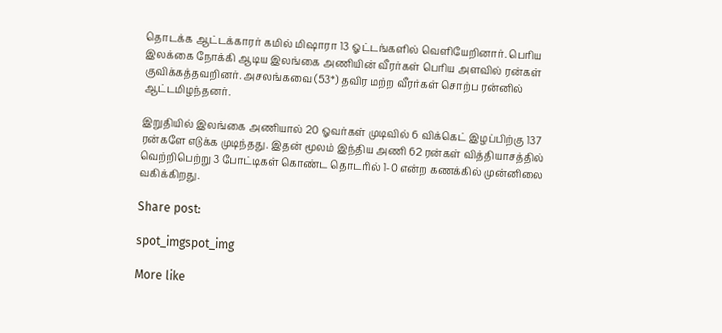தொடக்க ஆட்டக்காரர் கமில் மிஷாரா 13 ஓட்டங்களில் வெளியேறினார். பெரிய இலக்கை நோக்கி ஆடிய இலங்கை அணியின் வீரர்கள் பெரிய அளவில் ரன்கள் குவிக்கத்தவறினர். அசலங்கவை (53*) தவிர மற்ற வீரர்கள் சொற்ப ரன்னில் ஆட்டமிழந்தனர்.

இறுதியில் இலங்கை அணியால் 20 ஓவர்கள் முடிவில் 6 விக்கெட் இழப்பிற்கு 137 ரன்களே எடுக்க முடிந்தது. இதன் மூலம் இந்திய அணி 62 ரன்கள் வித்தியாசத்தில் வெற்றிபெற்று 3 போட்டிகள் கொண்ட தொடரில் 1-0 என்ற கணக்கில் முன்னிலை வகிக்கிறது.

Share post:

spot_imgspot_img

More like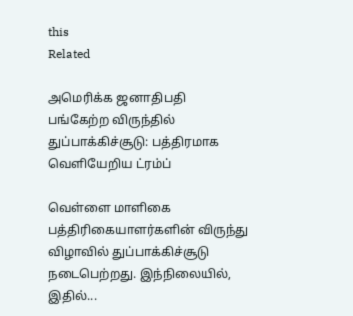this
Related

அமெரிக்க ஜனாதிபதி பங்கேற்ற விருந்தில் துப்பாக்கிச்சூடு: பத்திரமாக வெளியேறிய ட்ரம்ப்

வெள்ளை மாளிகை பத்திரிகையாளர்களின் விருந்து விழாவில் துப்பாக்கிச்சூடு நடைபெற்றது. இந்நிலையில், இதில்...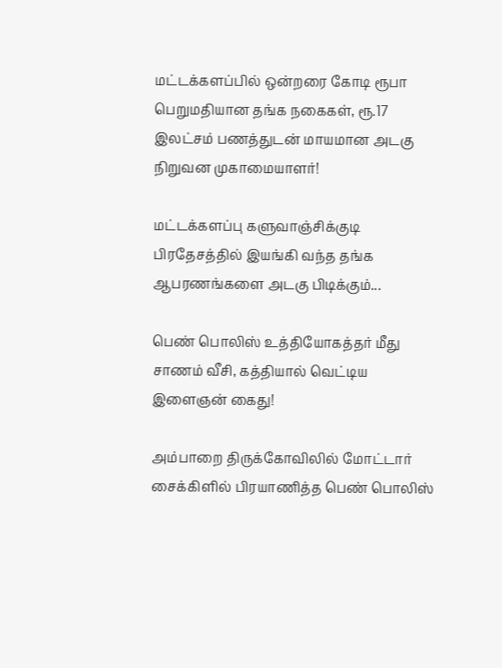மட்டக்களப்பில் ஒன்றரை கோடி ரூபா பெறுமதியான தங்க நகைகள், ரூ.17 இலட்சம் பணத்துடன் மாயமான அடகு நிறுவன முகாமையாளர்!

மட்டக்களப்பு களுவாஞ்சிக்குடி பிரதேசத்தில் இயங்கி வந்த தங்க ஆபரணங்களை அடகு பிடிக்கும்...

பெண் பொலிஸ் உத்தியோகத்தர் மீது சாணம் வீசி, கத்தியால் வெட்டிய இளைஞன் கைது!

அம்பாறை திருக்கோவிலில் மோட்டார் சைக்கிளில் பிரயாணித்த பெண் பொலிஸ்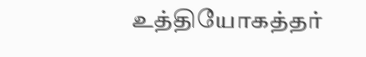உத்தியோகத்தர்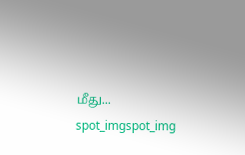மீது...
spot_imgspot_img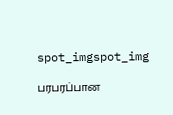spot_imgspot_img

பரபரப்பான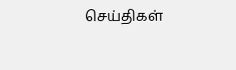செய்திகள்